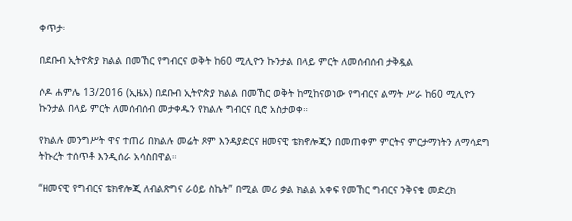ቀጥታ፡

በደቡብ ኢትዮጵያ ክልል በመኸር የግብርና ወቅት ከ60 ሚሊዮን ኩንታል በላይ ምርት ለመሰብሰብ ታቅዷል

ሶዶ ሐምሌ 13/2016 (ኢዜአ) በደቡብ ኢትዮጵያ ክልል በመኸር ወቅት ከሚከናወነው የግብርና ልማት ሥራ ከ60 ሚሊዮን ኩንታል በላይ ምርት ለመሰብሰብ መታቀዱን የክልሉ ግብርና ቢሮ አስታወቀ።

የክልሉ መንግሥት ዋና ተጠሪ በክልሉ መሬት ጾም እንዳያድርና ዘመናዊ ቴክኖሎጂን በመጠቀም ምርትና ምርታማነትን ለማሳደግ ትኩረት ተሰጥቶ እንዲሰራ አሳስበዋል።

“ዘመናዊ የግብርና ቴክኖሎጂ ለብልጽግና ራዕይ ስኬት” በሚል መሪ ቃል ክልል አቀፍ የመኸር ግብርና ንቅናቄ መድረክ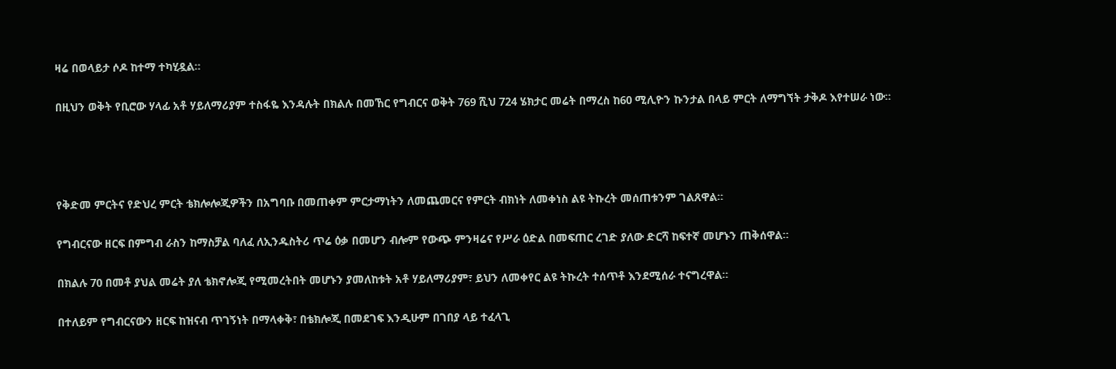ዛሬ በወላይታ ሶዶ ከተማ ተካሂዷል።

በዚህን ወቅት የቢሮው ሃላፊ አቶ ሃይለማሪያም ተስፋዬ እንዳሉት በክልሉ በመኸር የግብርና ወቅት 769 ሺህ 724 ሄክታር መሬት በማረስ ከ60 ሚሊዮን ኩንታል በላይ ምርት ለማግኘት ታቅዶ እየተሠራ ነው።




የቅድመ ምርትና የድህረ ምርት ቴክሎሎጂዎችን በአግባቡ በመጠቀም ምርታማነትን ለመጨመርና የምርት ብክነት ለመቀነስ ልዩ ትኩረት መሰጠቱንም ገልጸዋል።

የግብርናው ዘርፍ በምግብ ራስን ከማስቻል ባለፈ ለኢንዱስትሪ ጥሬ ዕቃ በመሆን ብሎም የውጭ ምንዛሬና የሥራ ዕድል በመፍጠር ረገድ ያለው ድርሻ ከፍተኛ መሆኑን ጠቅሰዋል።

በክልሉ 70 በመቶ ያህል መሬት ያለ ቴክኖሎጂ የሚመረትበት መሆኑን ያመለከቱት አቶ ሃይለማሪያም፣ ይህን ለመቀየር ልዩ ትኩረት ተሰጥቶ እንደሚሰራ ተናግረዋል።

በተለይም የግብርናውን ዘርፍ ከዝናብ ጥገኝነት በማላቀቅ፣ በቴክሎጂ በመደገፍ እንዲሁም በገበያ ላይ ተፈላጊ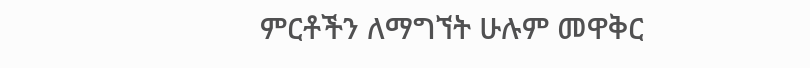ምርቶችን ለማግኘት ሁሉም መዋቅር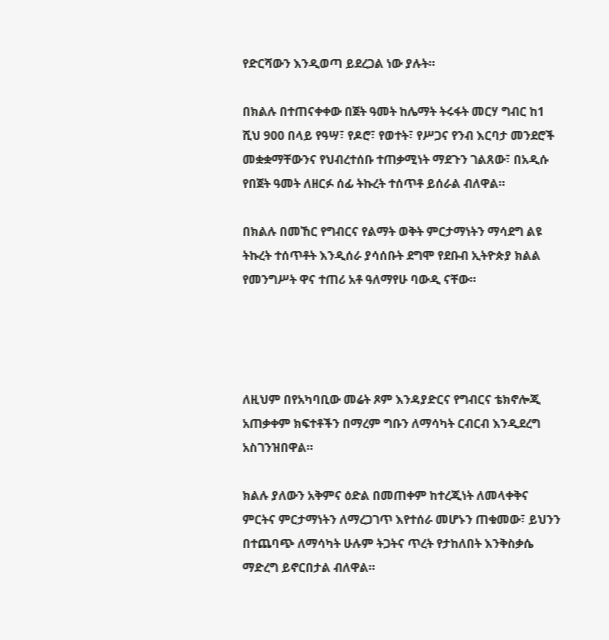የድርሻውን እንዲወጣ ይደረጋል ነው ያሉት።

በክልሉ በተጠናቀቀው በጀት ዓመት ከሌማት ትሩፋት መርሃ ግብር ከ1 ሺህ 900 በላይ የዓሣ፣ የዶሮ፣ የወተት፣ የሥጋና የንብ እርባታ መንደሮች መቋቋማቸውንና የህብረተሰቡ ተጠቃሚነት ማደጉን ገልጸው፣ በአዲሱ የበጀት ዓመት ለዘርፉ ሰፊ ትኩረት ተሰጥቶ ይሰራል ብለዋል።

በክልሉ በመኸር የግብርና የልማት ወቅት ምርታማነትን ማሳደግ ልዩ ትኩረት ተሰጥቶት እንዲሰራ ያሳሰቡት ደግሞ የደቡብ ኢትዮጵያ ክልል የመንግሥት ዋና ተጠሪ አቶ ዓለማየሁ ባውዲ ናቸው።




ለዚህም በየአካባቢው መሬት ጾም እንዳያድርና የግብርና ቴክኖሎጂ አጠቃቀም ክፍተቶችን በማረም ግቡን ለማሳካት ርብርብ እንዲደረግ አስገንዝበዋል።

ክልሉ ያለውን አቅምና ዕድል በመጠቀም ከተረጂነት ለመላቀቅና ምርትና ምርታማነትን ለማረጋገጥ እየተሰራ መሆኑን ጠቁመው፣ ይህንን በተጨባጭ ለማሳካት ሁሉም ትጋትና ጥረት የታከለበት እንቅስቃሴ ማድረግ ይኖርበታል ብለዋል።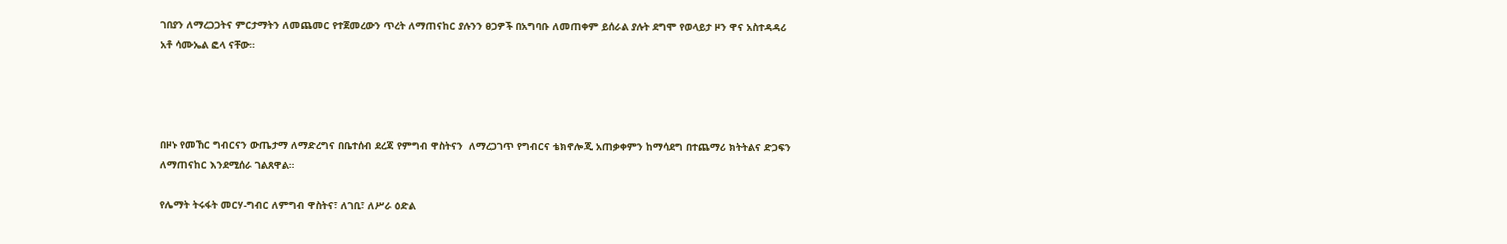ገበያን ለማረጋጋትና ምርታማትን ለመጨመር የተጀመረውን ጥረት ለማጠናከር ያሉንን ፀጋዎች በአግባቡ ለመጠቀም ይሰራል ያሉት ደግሞ የወላይታ ዞን ዋና አስተዳዳሪ አቶ ሳሙኤል ፎላ ናቸው።




በዞኑ የመኸር ግብርናን ውጤታማ ለማድረግና በቤተሰብ ደረጃ የምግብ ዋስትናን  ለማረጋገጥ የግብርና ቴክኖሎጂ አጠቃቀምን ከማሳደግ በተጨማሪ ክትትልና ድጋፍን ለማጠናከር እንደሚሰራ ገልጸዋል።

የሌማት ትሩፋት መርሃ-ግብር ለምግብ ዋስትና፣ ለገቢ፣ ለሥራ ዕድል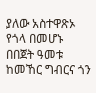ያለው አስተዋጽኦ የጎላ በመሆኑ በበጀት ዓመቱ ከመኸር ግብርና ጎን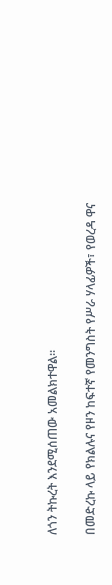ለጎን ትኩረት እንደሚሰጠው አመልክተዋል።

በመድረኩ ላይ የክልሉና የዞን ከፍተኛ የመንግስት የሥራ ሃላፊዎች፣ የወረዳ ዋና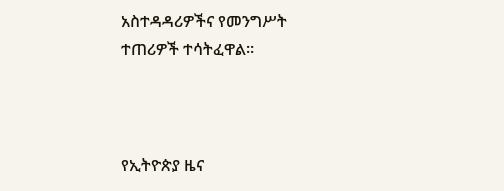አስተዳዳሪዎችና የመንግሥት ተጠሪዎች ተሳትፈዋል።



የኢትዮጵያ ዜና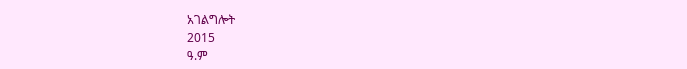አገልግሎት
2015
ዓ.ም